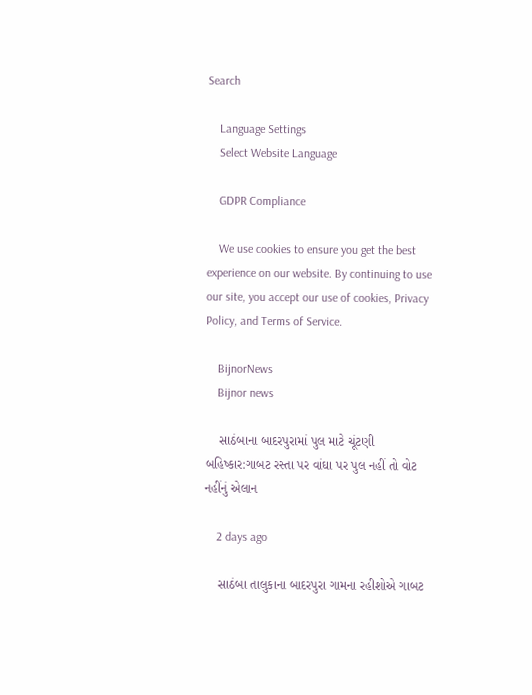Search

    Language Settings
    Select Website Language

    GDPR Compliance

    We use cookies to ensure you get the best experience on our website. By continuing to use our site, you accept our use of cookies, Privacy Policy, and Terms of Service.

    BijnorNews
    Bijnor news

    સાઠંબાના બાદરપુરામાં પુલ માટે ચૂંટણી બહિષ્કાર:ગાબટ રસ્તા પર વાંઘા પર પુલ નહીં તો વોટ નહીંનું એલાન

    2 days ago

    સાઠંબા તાલુકાના બાદરપુરા ગામના રહીશોએ ગાબટ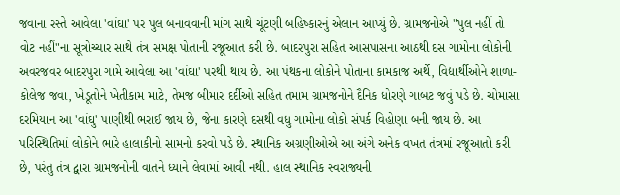જવાના રસ્તે આવેલા 'વાંઘા' પર પુલ બનાવવાની માંગ સાથે ચૂંટણી બહિષ્કારનું એલાન આપ્યું છે. ગ્રામજનોએ "પુલ નહીં તો વોટ નહીં"ના સૂત્રોચ્ચાર સાથે તંત્ર સમક્ષ પોતાની રજૂઆત કરી છે. બાદરપુરા સહિત આસપાસના આઠથી દસ ગામોના લોકોની અવરજવર બાદરપુરા ગામે આવેલા આ 'વાંઘા' પરથી થાય છે. આ પંથકના લોકોને પોતાના કામકાજ અર્થે, વિદ્યાર્થીઓને શાળા-કોલેજ જવા, ખેડૂતોને ખેતીકામ માટે, તેમજ બીમાર દર્દીઓ સહિત તમામ ગ્રામજનોને દૈનિક ધોરણે ગાબટ જવું પડે છે. ચોમાસા દરમિયાન આ 'વાંઘુ' પાણીથી ભરાઈ જાય છે, જેના કારણે દસથી વધુ ગામોના લોકો સંપર્ક વિહોણા બની જાય છે. આ પરિસ્થિતિમાં લોકોને ભારે હાલાકીનો સામનો કરવો પડે છે. સ્થાનિક અગ્રણીઓએ આ અંગે અનેક વખત તંત્રમાં રજૂઆતો કરી છે, પરંતુ તંત્ર દ્વારા ગ્રામજનોની વાતને ધ્યાને લેવામાં આવી નથી. હાલ સ્થાનિક સ્વરાજ્યની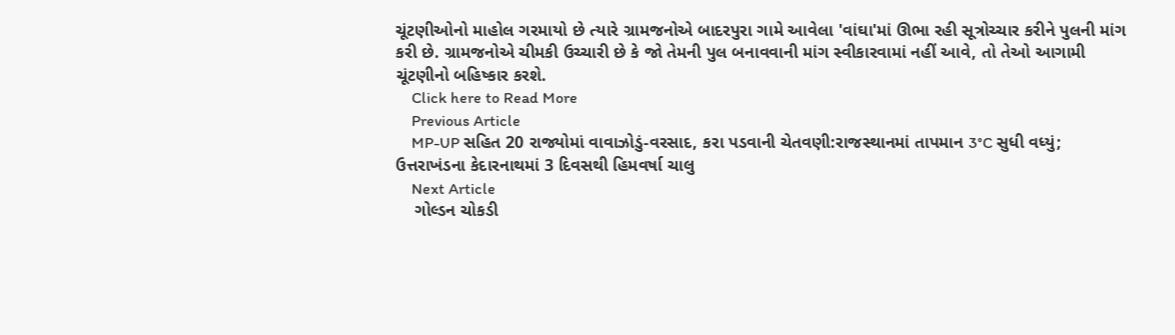ચૂંટણીઓનો માહોલ ગરમાયો છે ત્યારે ગ્રામજનોએ બાદરપુરા ગામે આવેલા 'વાંઘા'માં ઊભા રહી સૂત્રોચ્ચાર કરીને પુલની માંગ કરી છે. ગ્રામજનોએ ચીમકી ઉચ્ચારી છે કે જો તેમની પુલ બનાવવાની માંગ સ્વીકારવામાં નહીં આવે, તો તેઓ આગામી ચૂંટણીનો બહિષ્કાર કરશે.
    Click here to Read More
    Previous Article
    MP-UP સહિત 20 રાજ્યોમાં વાવાઝોડું-વરસાદ, કરા પડવાની ચેતવણી:રાજસ્થાનમાં તાપમાન 3°C સુધી વધ્યું; ઉત્તરાખંડના કેદારનાથમાં 3 દિવસથી હિમવર્ષા ચાલુ
    Next Article
    ગોલ્ડન ચોકડી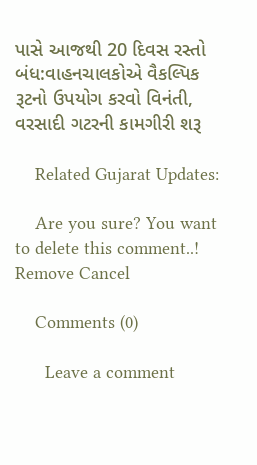પાસે આજથી 20 દિવસ રસ્તો બંધ:વાહનચાલકોએ વૈકલ્પિક રૂટનો ઉપયોગ કરવો વિનંતી, વરસાદી ગટરની કામગીરી શરૂ

    Related Gujarat Updates:

    Are you sure? You want to delete this comment..! Remove Cancel

    Comments (0)

      Leave a comment